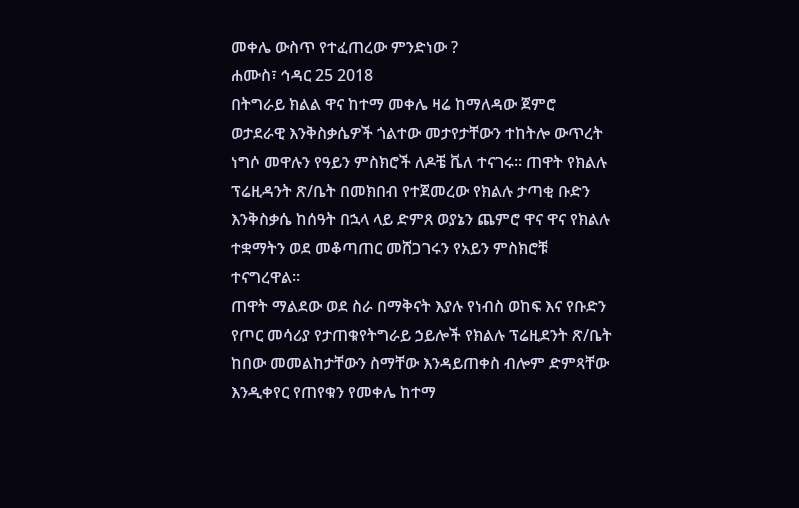መቀሌ ውስጥ የተፈጠረው ምንድነው ?
ሐሙስ፣ ኅዳር 25 2018
በትግራይ ክልል ዋና ከተማ መቀሌ ዛሬ ከማለዳው ጀምሮ ወታደራዊ እንቅስቃሴዎች ጎልተው መታየታቸውን ተከትሎ ውጥረት ነግሶ መዋሉን የዓይን ምስክሮች ለዶቼ ቬለ ተናገሩ። ጠዋት የክልሉ ፕሬዚዳንት ጽ/ቤት በመክበብ የተጀመረው የክልሉ ታጣቂ ቡድን እንቅስቃሴ ከሰዓት በኋላ ላይ ድምጸ ወያኔን ጨምሮ ዋና ዋና የክልሉ ተቋማትን ወደ መቆጣጠር መሸጋገሩን የአይን ምስክሮቹ ተናግረዋል።
ጠዋት ማልደው ወደ ስራ በማቅናት እያሉ የነብስ ወከፍ እና የቡድን የጦር መሳሪያ የታጠቁየትግራይ ኃይሎች የክልሉ ፕሬዚደንት ጽ/ቤት ከበው መመልከታቸውን ስማቸው እንዳይጠቀስ ብሎም ድምጻቸው እንዲቀየር የጠየቁን የመቀሌ ከተማ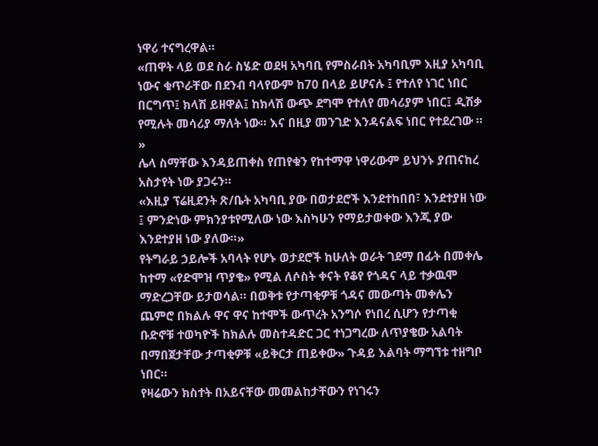ነዋሪ ተናግረዋል።
«ጠዋት ላይ ወደ ስራ ስሄድ ወደዛ አካባቢ የምስራበት አካባቢም እዚያ አካባቢ ነውና ቁጥራቸው በደንብ ባላየውም ከ70 በላይ ይሆናሉ ፤ የተለየ ነገር ነበር በርግጥ፤ ክላሽ ይዘዋል፤ ከክላሽ ውጭ ደግሞ የተለየ መሳሪያም ነበር፤ ዲሽቃ የሚሉት መሳሪያ ማለት ነው። እና በዚያ መንገድ እንዳናልፍ ነበር የተደረገው ። »
ሌላ ስማቸው እንዳይጠቀስ የጠየቁን የከተማዋ ነዋሪውም ይህንኑ ያጠናከረ አስታየት ነው ያጋሩን።
«እዚያ ፕሬዚደንት ጽ/ቤት አካባቢ ያው በወታደሮች እንደተከበበ፣ እንደተያዘ ነው ፤ ምንድነው ምክንያቱየሚለው ነው እስካሁን የማይታወቀው እንጂ ያው እንደተያዘ ነው ያለው።»
የትግራይ ኃይሎች አባላት የሆኑ ወታደሮች ከሁለት ወራት ገደማ በፊት በመቀሌ ከተማ «የድሞዝ ጥያቄ» የሚል ለሶስት ቀናት የቆየ የጎዳና ላይ ተቃዉሞ ማድረጋቸው ይታወሳል። በወቅቱ የታጣቂዎቹ ጎዳና መውጣት መቀሌን ጨምሮ በክልሉ ዋና ዋና ከተሞች ውጥረት አንግሶ የነበረ ሲሆን የታጣቂ ቡድኖቹ ተወካዮች ከክልሉ መስተዳድር ጋር ተነጋግረው ለጥያቄው አልባት በማበጀታቸው ታጣቂዎቹ «ይቅርታ ጠይቀው» ጉዳይ እልባት ማግኘቱ ተዘግቦ ነበር።
የዛሬውን ክስተት በአይናቸው መመልከታቸውን የነገሩን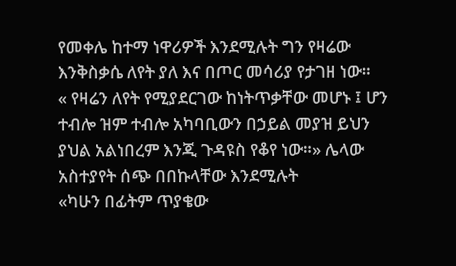የመቀሌ ከተማ ነዋሪዎች እንደሚሉት ግን የዛሬው እንቅስቃሴ ለየት ያለ እና በጦር መሳሪያ የታገዘ ነው።
« የዛሬን ለየት የሚያደርገው ከነትጥቃቸው መሆኑ ፤ ሆን ተብሎ ዝም ተብሎ አካባቢውን በኃይል መያዝ ይህን ያህል አልነበረም እንጂ ጉዳዩስ የቆየ ነው።» ሌላው አስተያየት ሰጭ በበኩላቸው እንደሚሉት
«ካሁን በፊትም ጥያቄው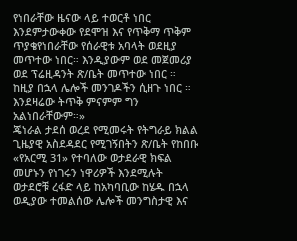የነበራቸው ዜናው ላይ ተወርቶ ነበር እንደምታውቀው የደሞዝ እና የጥቅማ ጥቅም ጥያቄየነበራቸው የሰራዊቱ አባላት ወደዚያ መጥተው ነበር። እንዲያውም ወደ መጀመሪያ ወደ ፕሬዚዳንት ጽ/ቤት መጥተው ነበር ። ከዚያ በኋላ ሌሎች መንገዶችን ሲዘጉ ነበር ። እንደዛሬው ትጥቅ ምናምም ግን አልነበራቸውም።»
ጄነራል ታደሰ ወረደ የሚመሩት የትግራይ ክልል ጊዜያዊ አስደዳደር የሚገኝበትን ጽ/ቤት የከበቡ «የአርሚ 31» የተባለው ወታደራዊ ክፍል መሆኑን የነገሩን ነዋሪዎች እንደሚሉት ወታደሮቹ ረፋድ ላይ ከአካባቢው ከሄዱ በኋላ ወዲያው ተመልሰው ሌሎች መንግስታዊ እና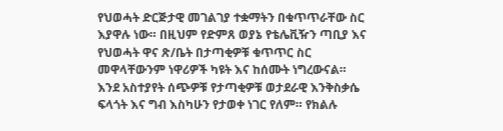የህወሓት ድርጅታዊ መገልገያ ተቋማትን በቁጥጥራቸው ስር እያዋሉ ነው። በዚህም የድምጸ ወያኔ የቴሌቪዥን ጣቢያ እና የህወሓት ዋና ጽ/ቤት በታጣቂዎቹ ቁጥጥር ስር መዋላቸውንም ነዋሪዎች ካዩት እና ከሰሙት ነግረውናል።
እንደ አስተያየት ሰጭዎቹ የታጣቂዎቹ ወታደራዊ እንቅስቃሴ ፍላጎት እና ግብ እስካሁን የታወቀ ነገር የለም። የክልሉ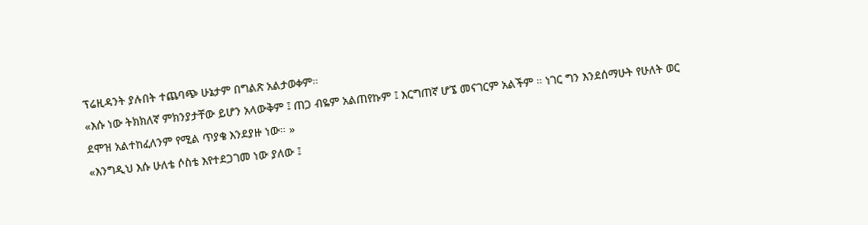ፕሬዚዳንት ያሉበት ተጨባጭ ሁኔታም በግልጽ አልታወቀም።
«እሱ ነው ትክክለኛ ምክንያታቸው ይሆን አላውቅም ፤ ጠጋ ብዬም አልጠየኩም ፤ እርግጠኛ ሆኜ መናገርም አልችም ። ነገር ግን እንደሰማሁት የሁለት ወር ደሞዝ አልተከፈለንም የሚል ጥያቄ እንደያዙ ነው። »
«እንግዲህ እሱ ሁለቴ ሶስቴ እየተደጋገመ ነው ያለው ፤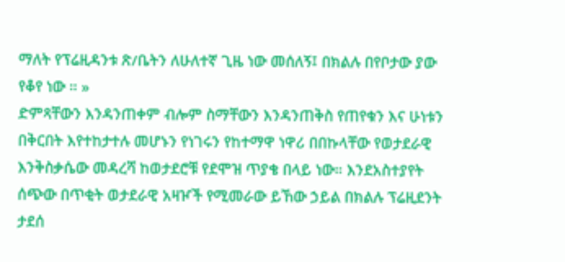ማለት የፕሬዚዳንቱ ጽ/ቤትን ለሁለተኛ ጊዜ ነው መሰለኝ፤ በክልሉ በየቦታው ያው የቆየ ነው ። »
ድምጻቸውን እንዳንጠቀም ብሎም ስማቸውን እንዳንጠቅስ የጠየቁን እና ሁነቱን በቅርበት እየተከታተሉ መሆኑን የነገሩን የከተማዋ ነዋሪ በበኩላቸው የወታደራዊ እንቅስቃሴው መዳረሻ ከወታደሮቹ የደሞዝ ጥያቄ በላይ ነው። እንደአስተያየት ሰጭው በጥቂት ወታደራዊ አዛዦች የሚመራው ይኸው ኃይል በክልሉ ፕሬዚደንት ታደሰ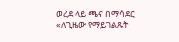ወረደ ላይ ጫና በማሳደር «ለጊዜው የማይገልጹት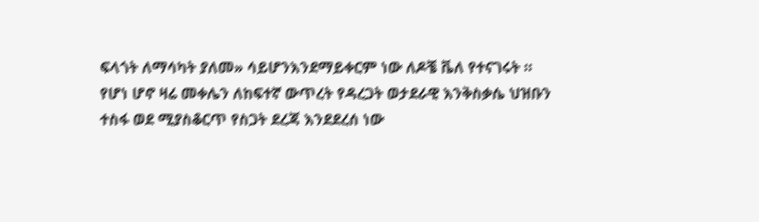ፍላጎት ለማሳካት ያለመ» ሳይሆንእንደማይቀርም ነው ለዶቼ ቬለ የተናገሩት ።
የሆነ ሆኖ ዛሬ መቀሌን ለከፍተኛ ውጥረት የዳረጋት ወታደራዊ እንቅስቃሴ ህዝቡን ተስፋ ወደ ሚያስቆርጥ የስጋት ደረጃ እንደደረሰ ነው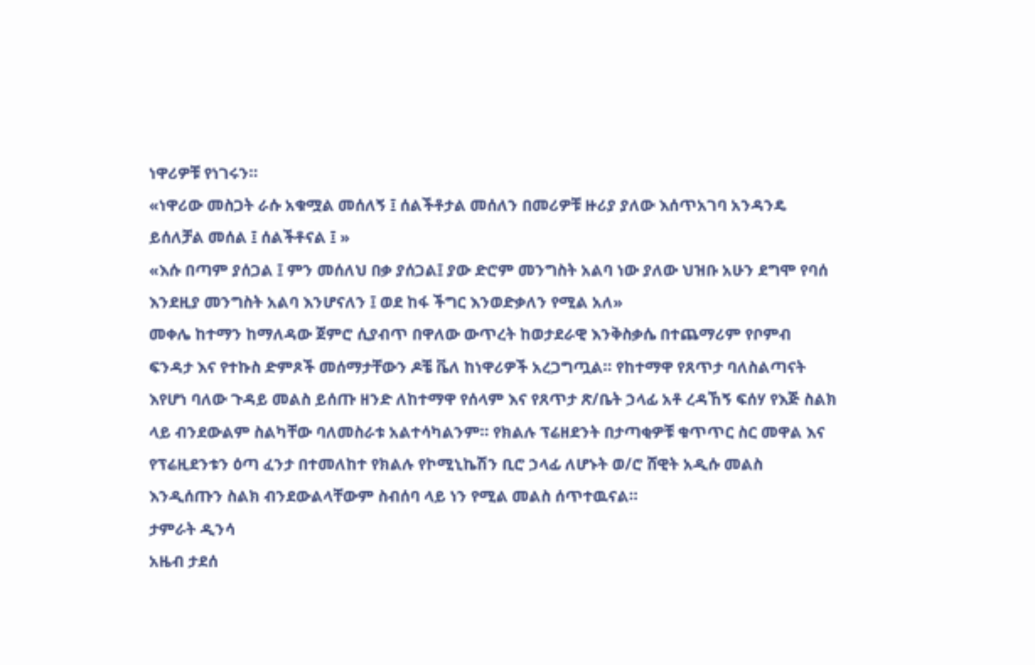ነዋሪዎቹ የነገሩን።
«ነዋሪው መስጋት ራሱ አቁሟል መሰለኝ ፤ ሰልችቶታል መሰለን በመሪዎቹ ዙሪያ ያለው እሰጥአገባ አንዳንዴ ይሰለቻል መሰል ፤ ሰልችቶናል ፤ »
«እሱ በጣም ያሰጋል ፤ ምን መሰለህ በቃ ያሰጋል፤ ያው ድሮም መንግስት አልባ ነው ያለው ህዝቡ አሁን ደግሞ የባሰ እንደዚያ መንግስት አልባ እንሆናለን ፤ ወደ ከፋ ችግር እንወድቃለን የሚል አለ»
መቀሌ ከተማን ከማለዳው ጀምሮ ሲያብጥ በዋለው ውጥረት ከወታደራዊ እንቅስቃሴ በተጨማሪም የቦምብ ፍንዳታ እና የተኩስ ድምጾች መሰማታቸውን ዶቼ ቬለ ከነዋሪዎች አረጋግጧል። የከተማዋ የጸጥታ ባለስልጣናት እየሆነ ባለው ጉዳይ መልስ ይሰጡ ዘንድ ለከተማዋ የሰላም እና የጸጥታ ጽ/ቤት ኃላፊ አቶ ረዳኸኝ ፍሰሃ የእጅ ስልክ ላይ ብንደውልም ስልካቸው ባለመስራቱ አልተሳካልንም። የክልሉ ፕሬዘደንት በታጣቂዎቹ ቁጥጥር ስር መዋል እና የፕሬዚደንቱን ዕጣ ፈንታ በተመለከተ የክልሉ የኮሚኒኬሽን ቢሮ ኃላፊ ለሆኑት ወ/ሮ ሸዊት አዲሱ መልስ እንዲሰጡን ስልክ ብንደውልላቸውም ስብሰባ ላይ ነን የሚል መልስ ሰጥተዉናል።
ታምራት ዲንሳ
አዜብ ታደሰ